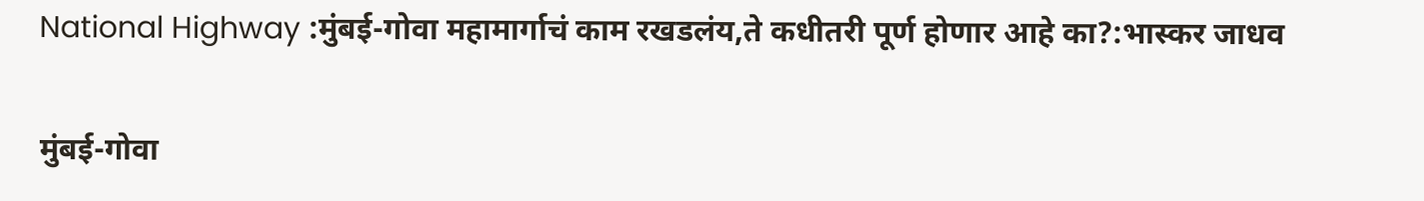National Highway :मुंबई-गोवा महामार्गाचं काम रखडलंय,ते कधीतरी पूर्ण होणार आहे का?:भास्कर जाधव

मुंबई-गोवा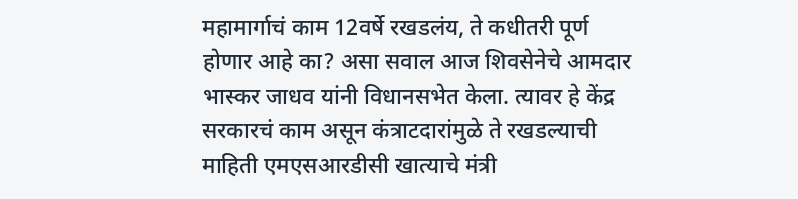महामार्गाचं काम 12वर्षे रखडलंय, ते कधीतरी पूर्ण होणार आहे का? असा सवाल आज शिवसेनेचे आमदार भास्कर जाधव यांनी विधानसभेत केला. त्यावर हे केंद्र सरकारचं काम असून कंत्राटदारांमुळे ते रखडल्याची माहिती एमएसआरडीसी खात्याचे मंत्री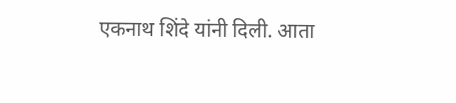एकनाथ शिंदे यांनी दिली. आता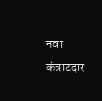नवा कंत्राटदार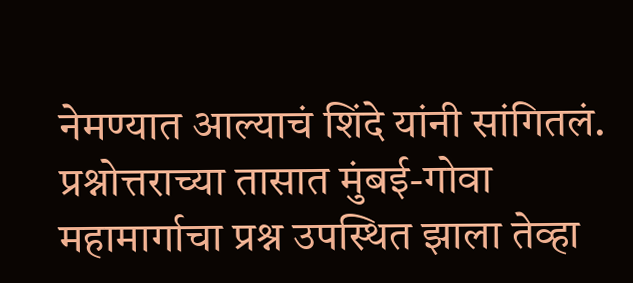नेमण्यात आल्याचं शिंदे यांनी सांगितलं. प्रश्नोत्तराच्या तासात मुंबई-गोवा महामार्गाचा प्रश्न उपस्थित झाला तेव्हा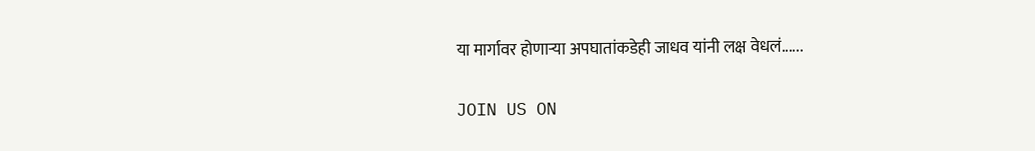या मार्गावर होणाऱ्या अपघातांकडेही जाधव यांनी लक्ष वेधलं......

JOIN US ON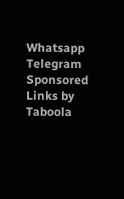Whatsapp
Telegram
Sponsored Links by Taboola